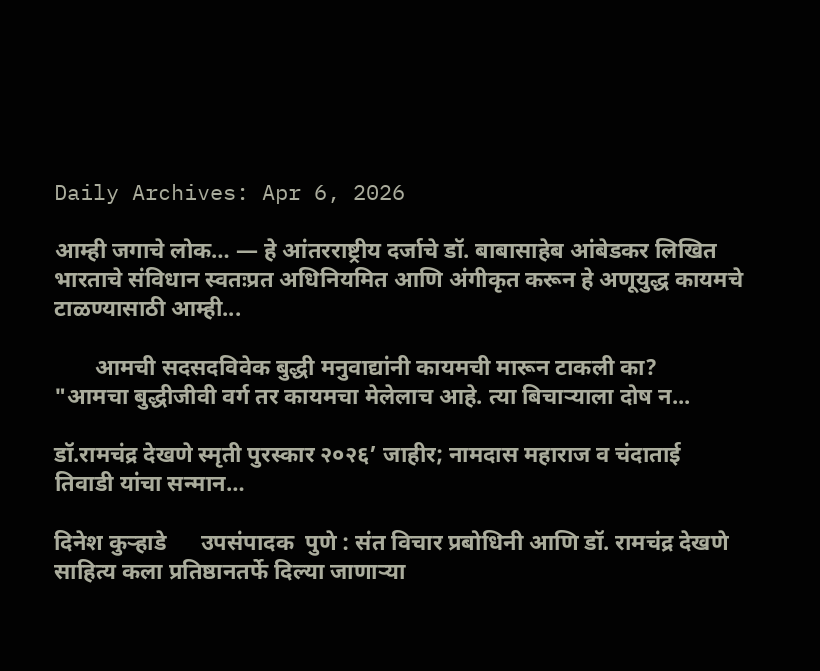Daily Archives: Apr 6, 2026

आम्ही जगाचे लोक… — हे आंतरराष्ट्रीय दर्जाचे डॉ. बाबासाहेब आंबेडकर लिखित भारताचे संविधान स्वतःप्रत अधिनियमित आणि अंगीकृत करून हे अणूयुद्ध कायमचे टाळण्यासाठी आम्ही...

       आमची सदसदविवेक बुद्धी मनुवाद्यांनी कायमची मारून टाकली का?        "आमचा बुद्धीजीवी वर्ग तर कायमचा मेलेलाच आहे. त्या बिचाऱ्याला दोष न...

डॉ.रामचंद्र देखणे स्मृती पुरस्कार २०२६’ जाहीर; नामदास महाराज व चंदाताई तिवाडी यांचा सन्मान…

दिनेश कुऱ्हाडे      उपसंपादक  पुणे : संत विचार प्रबोधिनी आणि डॉ. रामचंद्र देखणे साहित्य कला प्रतिष्ठानतर्फे दिल्या जाणाऱ्या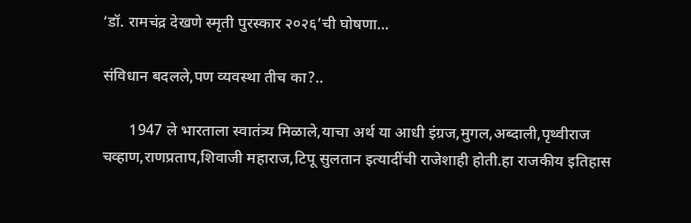‘डॉ. रामचंद्र देखणे स्मृती पुरस्कार २०२६’ची घोषणा...

संविधान बदलले,पण व्यवस्था तीच का?..

       1947 ले भारताला स्वातंत्र्य मिळाले,याचा अर्थ या आधी इंग्रज,मुगल,अब्दाली,पृथ्वीराज चव्हाण,राणप्रताप,शिवाजी महाराज,टिपू सुलतान इत्यादींची राजेशाही होती.हा राजकीय इतिहास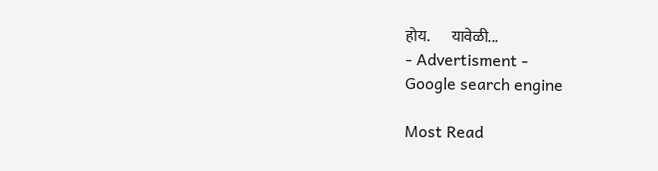होय.       यावेळी...
- Advertisment -
Google search engine

Most Read